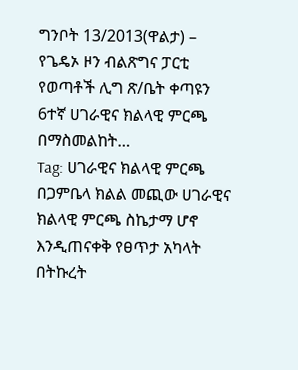ግንቦት 13/2013(ዋልታ) – የጌዴኦ ዞን ብልጽግና ፓርቲ የወጣቶች ሊግ ጽ/ቤት ቀጣዩን 6ተኛ ሀገራዊና ክልላዊ ምርጫ በማስመልከት…
Tag: ሀገራዊና ክልላዊ ምርጫ
በጋምቤላ ክልል መጪው ሀገራዊና ክልላዊ ምርጫ ስኬታማ ሆኖ እንዲጠናቀቅ የፀጥታ አካላት በትኩረት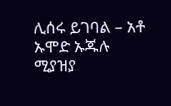ሊሰሩ ይገባል – አቶ ኡሞድ ኡጁሉ
ሚያዝያ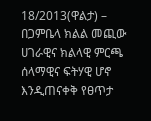18/2013(ዋልታ) – በጋምቤላ ክልል መጪው ሀገራዊና ክልላዊ ምርጫ ሰላማዊና ፍትሃዊ ሆኖ እንዲጠናቀቅ የፀጥታ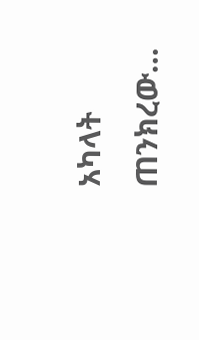አካላት ጠንክረው…